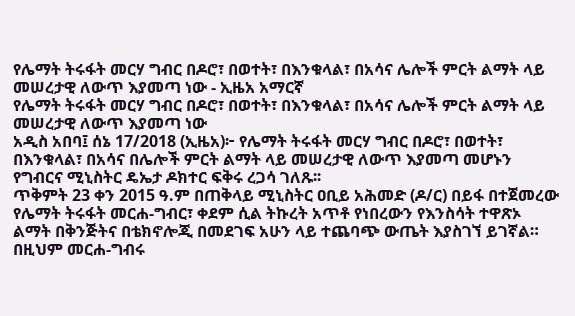የሌማት ትሩፋት መርሃ ግብር በዶሮ፣ በወተት፣ በእንቁላል፣ በአሳና ሌሎች ምርት ልማት ላይ መሠረታዊ ለውጥ እያመጣ ነው - ኢዜአ አማርኛ
የሌማት ትሩፋት መርሃ ግብር በዶሮ፣ በወተት፣ በእንቁላል፣ በአሳና ሌሎች ምርት ልማት ላይ መሠረታዊ ለውጥ እያመጣ ነው
አዲስ አበባ፤ ሰኔ 17/2018 (ኢዜአ)፦ የሌማት ትሩፋት መርሃ ግብር በዶሮ፣ በወተት፣ በእንቁላል፣ በአሳና በሌሎች ምርት ልማት ላይ መሠረታዊ ለውጥ እያመጣ መሆኑን የግብርና ሚኒስትር ዴኤታ ዶክተር ፍቅሩ ረጋሳ ገለጹ፡፡
ጥቅምት 23 ቀን 2015 ዓ.ም በጠቅላይ ሚኒስትር ዐቢይ አሕመድ (ዶ/ር) በይፋ በተጀመረው የሌማት ትሩፋት መርሐ-ግብር፣ ቀደም ሲል ትኩረት አጥቶ የነበረውን የእንስሳት ተዋጽኦ ልማት በቅንጅትና በቴክኖሎጂ በመደገፍ አሁን ላይ ተጨባጭ ውጤት እያስገኘ ይገኛል።
በዚህም መርሐ-ግብሩ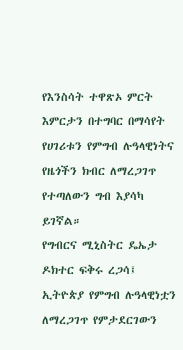የእንስሳት ተዋጽኦ ምርት እምርታን በተግባር በማሳየት የሀገሪቱን የምግብ ሉዓላዊነትና የዜጎችን ክብር ለማረጋገጥ የተጣለውን ግብ እያሳካ ይገኛል።
የግብርና ሚኒስትር ዴኤታ ዶክተር ፍቅሩ ረጋሳ፤ ኢትዮጵያ የምግብ ሉዓላዊነቷን ለማረጋገጥ የምታደርገውን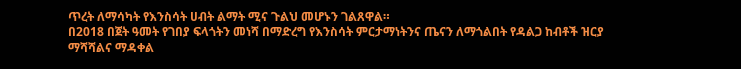ጥረት ለማሳካት የእንስሳት ሀብት ልማት ሚና ጉልህ መሆኑን ገልጸዋል።
በ2018 በጀት ዓመት የገበያ ፍላጎትን መነሻ በማድረግ የእንስሳት ምርታማነትንና ጤናን ለማጎልበት የዳልጋ ከብቶች ዝርያ ማሻሻልና ማዳቀል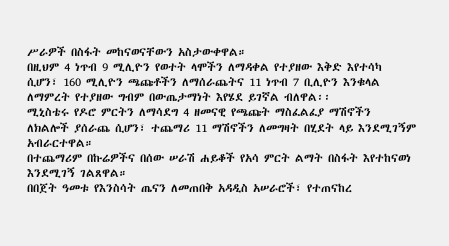ሥራዎች በስፋት መከናወናቸውን አስታውቀዋል።
በዚህም 4 ነጥብ 9 ሚሊዮን የወተት ላሞችን ለማዳቀል የተያዘው እቅድ እየተሳካ ሲሆን፣ 160 ሚሊዮን ጫጩቶችን ለማሰራጨትና 11 ነጥብ 7 ቢሊዮን እንቁላል ለማምረት የተያዘው ግብም በውጤታማነት እየሄደ ይገኛል ብለዋል፡፡
ሚኒስቴሩ የዶሮ ምርትን ለማሳደግ 4 ዘመናዊ የጫጩት ማስፈልፈያ ማሽኖችን ለክልሎች ያሰራጨ ሲሆን፣ ተጨማሪ 11 ማሽኖችን ለመግዛት በሂደት ላይ እንደሚገኝም አብራርተዋል።
በተጨማሪም በኩሬዎችና በሰው ሠራሽ ሐይቆች የአሳ ምርት ልማት በስፋት እየተከናወነ እንደሚገኝ ገልጸዋል።
በበጀት ዓመቱ የእንስሳት ጤናን ለመጠበቅ አዳዲስ አሠራሮች፣ የተጠናከረ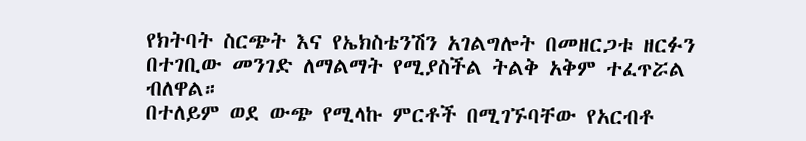የክትባት ስርጭት እና የኤክስቴንሽን አገልግሎት በመዘርጋቱ ዘርፉን በተገቢው መንገድ ለማልማት የሚያስችል ትልቅ አቅም ተፈጥሯል ብለዋል።
በተለይም ወደ ውጭ የሚላኩ ምርቶች በሚገኙባቸው የአርብቶ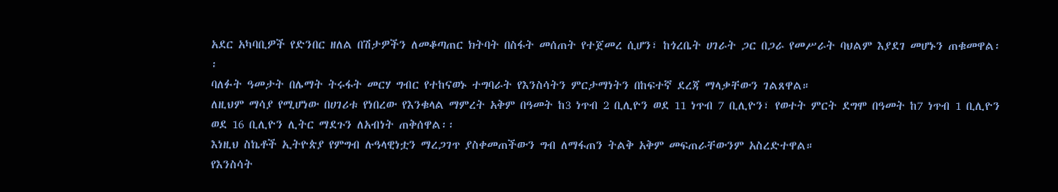አደር አካባቢዎች የድንበር ዘለል በሽታዎችን ለመቆጣጠር ክትባት በስፋት መሰጠት የተጀመረ ሲሆን፣ ከጎረቤት ሀገራት ጋር በጋራ የመሥራት ባህልም እያደገ መሆኑን ጠቁመዋል፡፡
ባለፉት ዓመታት በሌማት ትሩፋት መርሃ ግብር የተከናወኑ ተግባራት የእንስሳትን ምርታማነትን በከፍተኛ ደረጃ ማላቃቸውን ገልጸዋል።
ለዚህም ማሳያ የሚሆነው በሀገሪቱ የነበረው የእንቁላል ማምረት አቅም በዓመት ከ3 ነጥብ 2 ቢሊዮን ወደ 11 ነጥብ 7 ቢሊዮን፣ የወተት ምርት ደግሞ በዓመት ከ7 ነጥብ 1 ቢሊዮን ወደ 16 ቢሊዮን ሊትር ማደጉን ለአብነት ጠቅሰዋል፡፡
እነዚህ ስኬቶች ኢትዮጵያ የምግብ ሉዓላዊነቷን ማረጋገጥ ያስቀመጠችውን ግብ ለማፋጠን ትልቅ አቅም መፍጠራቸውንም አስረድተዋል።
የእንስሳት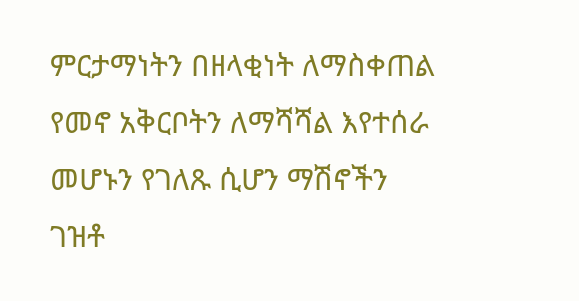ምርታማነትን በዘላቂነት ለማስቀጠል የመኖ አቅርቦትን ለማሻሻል እየተሰራ መሆኑን የገለጹ ሲሆን ማሽኖችን ገዝቶ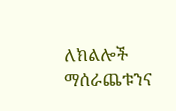ለክልሎች ማሰራጨቱንና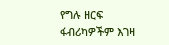የግሉ ዘርፍ ፋብሪካዎችም እገዛ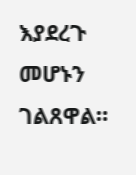እያደረጉ መሆኑን ገልጸዋል።